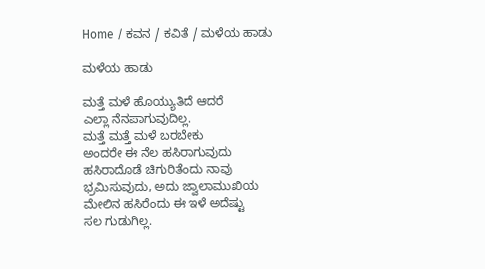Home / ಕವನ / ಕವಿತೆ / ಮಳೆಯ ಹಾಡು

ಮಳೆಯ ಹಾಡು

ಮತ್ತೆ ಮಳೆ ಹೊಯ್ಯುತಿದೆ ಆದರೆ
ಎಲ್ಲಾ ನೆನಪಾಗುವುದಿಲ್ಲ.
ಮತ್ತೆ ಮತ್ತೆ ಮಳೆ ಬರಬೇಕು
ಅಂದರೇ ಈ ನೆಲ ಹಸಿರಾಗುವುದು
ಹಸಿರಾದೊಡೆ ಚಿಗುರಿತೆಂದು ನಾವು
ಭ್ರಮಿಸುವುದು, ಅದು ಜ್ವಾಲಾಮುಖಿಯ
ಮೇಲಿನ ಹಸಿರೆಂದು ಈ ಇಳೆ ಅದೆಷ್ಟು
ಸಲ ಗುಡುಗಿಲ್ಲ.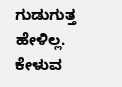ಗುಡುಗುತ್ತ ಹೇಳಿಲ್ಲ.
ಕೇಳುವ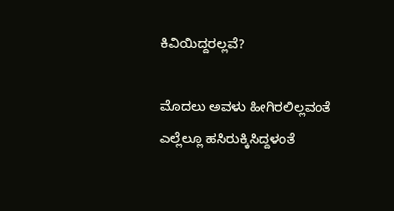ಕಿವಿಯಿದ್ದರಲ್ಲವೆ?

ಮೊದಲು ಅವಳು ಹೀಗಿರಲಿಲ್ಲವಂತೆ
ಎಲ್ಲೆಲ್ಲೂ ಹಸಿರುಕ್ಕಿಸಿದ್ದಳಂತೆ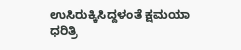ಉಸಿರುಕ್ಕಿಸಿದ್ದಳಂತೆ ಕ್ಷಮಯಾ ಧರಿತ್ರಿ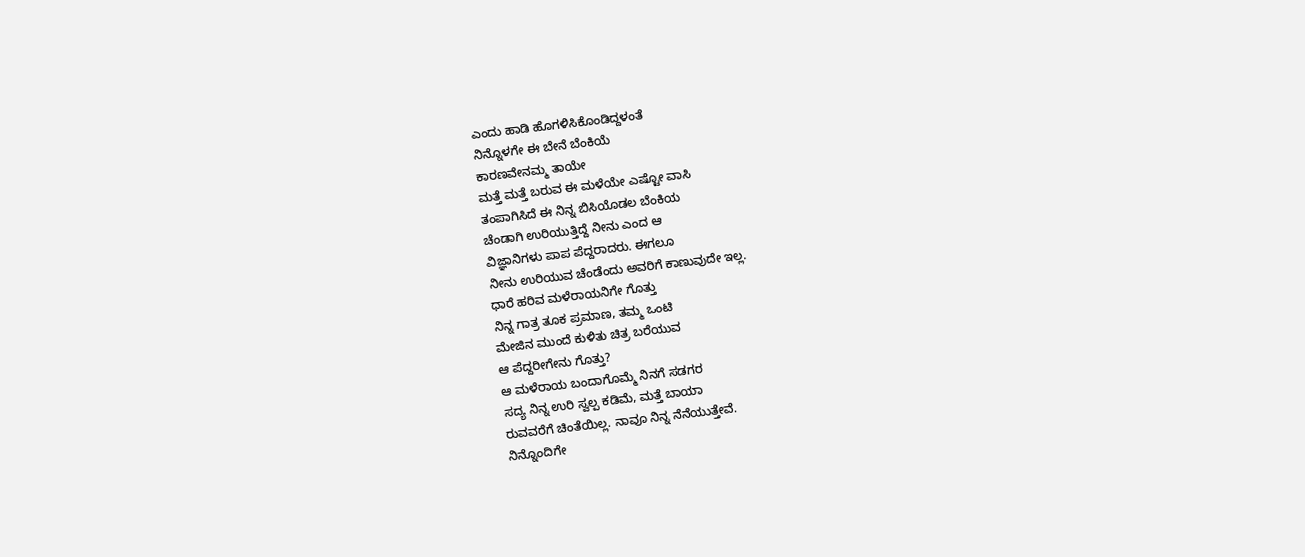ಎಂದು ಹಾಡಿ ಹೊಗಳಿಸಿಕೊಂಡಿದ್ದಳಂತೆ
ನಿನ್ನೊಳಗೇ ಈ ಬೇನೆ ಬೆಂಕಿಯೆ
ಕಾರಣವೇನಮ್ಮ ತಾಯೇ
ಮತ್ತೆ ಮತ್ತೆ ಬರುವ ಈ ಮಳೆಯೇ ಎಷ್ಟೋ ವಾಸಿ
ತಂಪಾಗಿಸಿದೆ ಈ ನಿನ್ನ ಬಿಸಿಯೊಡಲ ಬೆಂಕಿಯ
ಚೆಂಡಾಗಿ ಉರಿಯುತ್ತಿದ್ದೆ ನೀನು ಎಂದ ಆ
ವಿಜ್ಞಾನಿಗಳು ಪಾಪ ಪೆದ್ದರಾದರು. ಈಗಲೂ
ನೀನು ಉರಿಯುವ ಚೆಂಡೆಂದು ಅವರಿಗೆ ಕಾಣುವುದೇ ಇಲ್ಲ.
ಧಾರೆ ಹರಿವ ಮಳೆರಾಯನಿಗೇ ಗೊತ್ತು
ನಿನ್ನ ಗಾತ್ರ ತೂಕ ಪ್ರಮಾಣ, ತಮ್ಮ ಒಂಟಿ
ಮೇಜಿನ ಮುಂದೆ ಕುಳಿತು ಚಿತ್ರ ಬರೆಯುವ
ಆ ಪೆದ್ದರೀಗೇನು ಗೊತ್ತು?
ಆ ಮಳೆರಾಯ ಬಂದಾಗೊಮ್ಮೆ ನಿನಗೆ ಸಡಗರ
ಸದ್ಯ ನಿನ್ನ ಉರಿ ಸ್ವಲ್ಪ ಕಡಿಮೆ, ಮತ್ತೆ ಬಾಯಾ
ರುವವರೆಗೆ ಚಿಂತೆಯಿಲ್ಲ. ನಾವೂ ನಿನ್ನ ನೆನೆಯುತ್ತೇವೆ.
ನಿನ್ನೊಂದಿಗೇ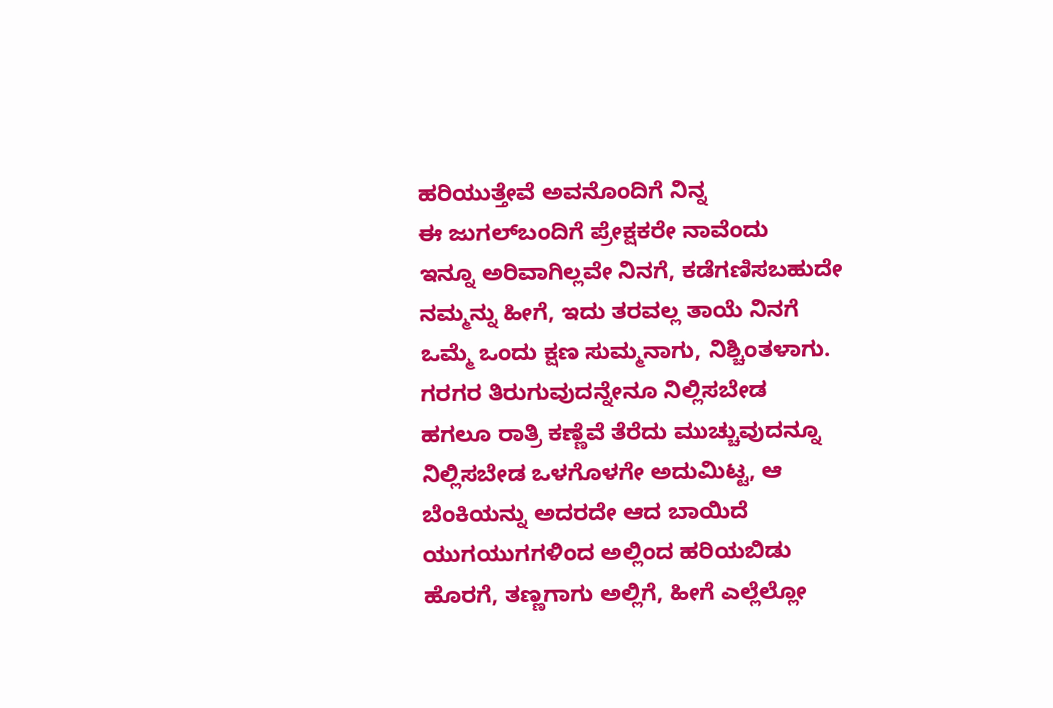ಹರಿಯುತ್ತೇವೆ ಅವನೊಂದಿಗೆ ನಿನ್ನ
ಈ ಜುಗಲ್‌ಬಂದಿಗೆ ಪ್ರೇಕ್ಷಕರೇ ನಾವೆಂದು
ಇನ್ನೂ ಅರಿವಾಗಿಲ್ಲವೇ ನಿನಗೆ, ಕಡೆಗಣಿಸಬಹುದೇ
ನಮ್ಮನ್ನು ಹೀಗೆ, ಇದು ತರವಲ್ಲ ತಾಯೆ ನಿನಗೆ
ಒಮ್ಮೆ ಒಂದು ಕ್ಷಣ ಸುಮ್ಮನಾಗು, ನಿಶ್ಚಿಂತಳಾಗು.
ಗರಗರ ತಿರುಗುವುದನ್ನೇನೂ ನಿಲ್ಲಿಸಬೇಡ
ಹಗಲೂ ರಾತ್ರಿ ಕಣ್ಣೆವೆ ತೆರೆದು ಮುಚ್ಚುವುದನ್ನೂ
ನಿಲ್ಲಿಸಬೇಡ ಒಳಗೊಳಗೇ ಅದುಮಿಟ್ಟ, ಆ
ಬೆಂಕಿಯನ್ನು ಅದರದೇ ಆದ ಬಾಯಿದೆ
ಯುಗಯುಗಗಳಿಂದ ಅಲ್ಲಿಂದ ಹರಿಯಬಿಡು
ಹೊರಗೆ, ತಣ್ಣಗಾಗು ಅಲ್ಲಿಗೆ, ಹೀಗೆ ಎಲ್ಲೆಲ್ಲೋ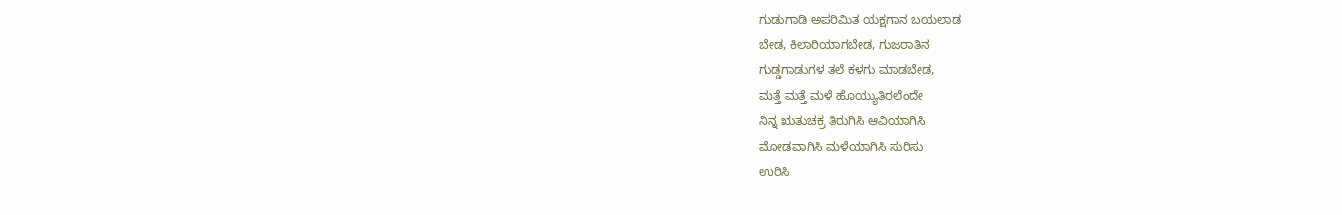ಗುಡುಗಾಡಿ ಅಪರಿಮಿತ ಯಕ್ಷಗಾನ ಬಯಲಾಡ
ಬೇಡ, ಕಿಲಾರಿಯಾಗಬೇಡ, ಗುಜರಾತಿನ
ಗುಡ್ಡಗಾಡುಗಳ ತಲೆ ಕಳಗು ಮಾಡಬೇಡ,
ಮತ್ತೆ ಮತ್ತೆ ಮಳೆ ಹೊಯ್ಯುತಿರಲೆಂದೇ
ನಿನ್ನ ಋತುಚಕ್ರ ತಿರುಗಿಸಿ ಆವಿಯಾಗಿಸಿ
ಮೋಡವಾಗಿಸಿ ಮಳೆಯಾಗಿಸಿ ಸುರಿಸು
ಉರಿಸಿ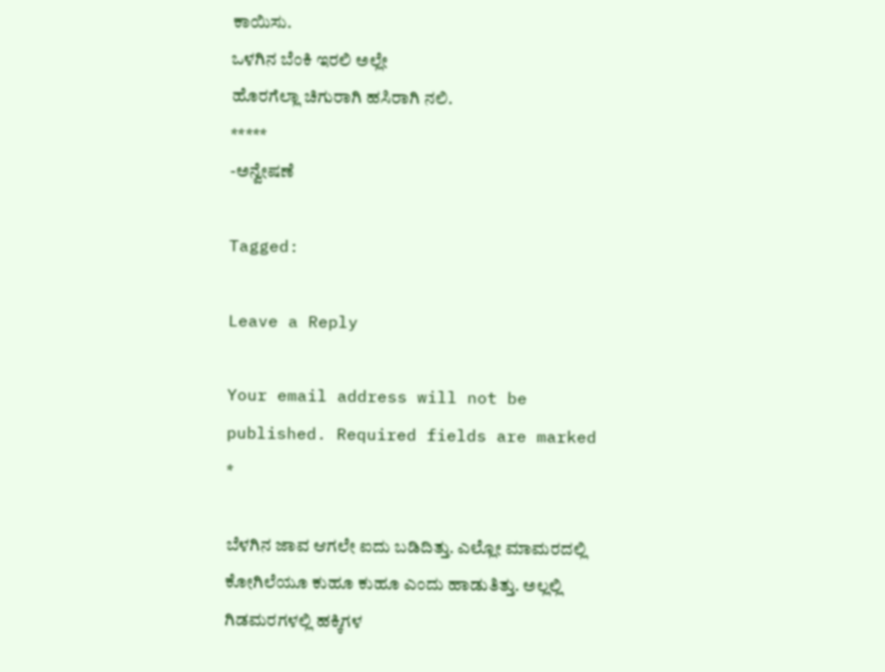ಕಾಯಿಸು.
ಒಳಗಿನ ಬೆಂಕಿ ಇರಲಿ ಅಲ್ಲೇ
ಹೊರಗೆಲ್ಲಾ ಚಿಗುರಾಗಿ ಹಸಿರಾಗಿ ನಲಿ.
*****
-ಅನ್ವೇಷಣೆ

Tagged:

Leave a Reply

Your email address will not be published. Required fields are marked *

ಬೆಳಗಿನ ಜಾವ ಆಗಲೇ ಐದು ಬಡಿದಿತ್ತು. ಎಲ್ಲೋ ಮಾಮರದಲ್ಲಿ ಕೋಗಿಲೆಯೂ ಕುಹೂ ಕುಹೂ ಎಂದು ಹಾಡುತಿತ್ತು. ಅಲ್ಲಲ್ಲಿ ಗಿಡಮರಗಳಲ್ಲಿ ಹಕ್ಕಿಗಳ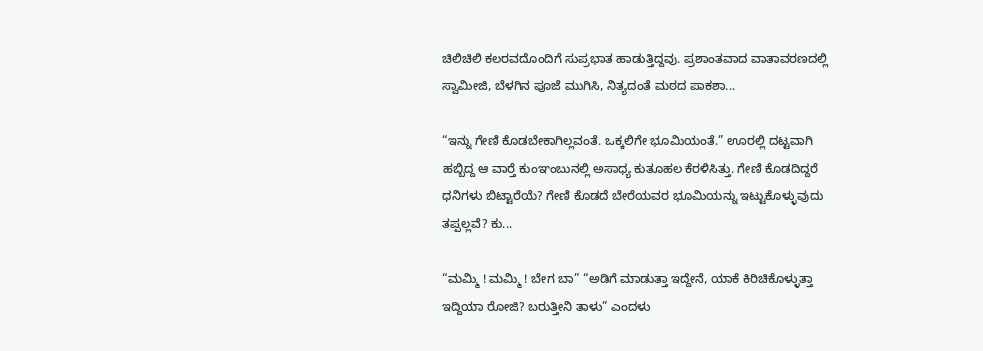ಚಿಲಿಚಿಲಿ ಕಲರವದೊಂದಿಗೆ ಸುಪ್ರಭಾತ ಹಾಡುತ್ತಿದ್ದವು. ಪ್ರಶಾಂತವಾದ ವಾತಾವರಣದಲ್ಲಿ ಸ್ವಾಮೀಜಿ, ಬೆಳಗಿನ ಪೂಜೆ ಮುಗಿಸಿ, ನಿತ್ಯದಂತೆ ಮಠದ ಪಾಕಶಾ...

“ಇನ್ನು ಗೇಣಿ ಕೊಡಬೇಕಾಗಿಲ್ಲವಂತೆ. ಒಕ್ಕಲಿಗೇ ಭೂಮಿಯಂತೆ.” ಊರಲ್ಲಿ ದಟ್ಟವಾಗಿ ಹಬ್ಬಿದ್ದ ಆ ವಾರ್‍ತೆ ಕುಂಞಂಬುನಲ್ಲಿ ಅಸಾಧ್ಯ ಕುತೂಹಲ ಕೆರಳಿಸಿತ್ತು. ಗೇಣಿ ಕೊಡದಿದ್ದರೆ ಧನಿಗಳು ಬಿಟ್ಟಾರೆಯೆ? ಗೇಣಿ ಕೊಡದೆ ಬೇರೆಯವರ ಭೂಮಿಯನ್ನು ಇಟ್ಟುಕೊಳ್ಳುವುದು ತಪ್ಪಲ್ಲವೆ? ಕು...

“ಮಮ್ಮಿ ! ಮಮ್ಮಿ ! ಬೇಗ ಬಾ” “ಅಡಿಗೆ ಮಾಡುತ್ತಾ ಇದ್ದೇನೆ, ಯಾಕೆ ಕಿರಿಚಿಕೊಳ್ಳುತ್ತಾ ಇದ್ದಿಯಾ ರೋಜಿ? ಬರುತ್ತೀನಿ ತಾಳು” ಎಂದಳು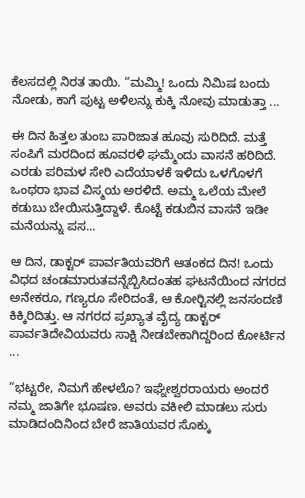ಕೆಲಸದಲ್ಲಿ ನಿರತ ತಾಯಿ. “ಮಮ್ಮಿ! ಒಂದು ನಿಮಿಷ ಬಂದು ನೋಡು, ಕಾಗೆ ಪುಟ್ಟ ಅಳಿಲನ್ನು ಕುಕ್ಕಿ ನೋವು ಮಾಡುತ್ತಾ ...

ಈ ದಿನ ಹಿತ್ತಲ ತುಂಬ ಪಾರಿಜಾತ ಹೂವು ಸುರಿದಿದೆ. ಮತ್ತೆ ಸಂಪಿಗೆ ಮರದಿಂದ ಹೂವರಳಿ ಘಮ್ಮೆಂದು ವಾಸನೆ ಹರಿದಿದೆ. ಎರಡು ಪರಿಮಳ ಸೇರಿ ಎದೆಯಾಳಕೆ ಇಳಿದು ಒಳಗೊಳಗೆ ಒಂಥರಾ ಭಾವ ವಿಸ್ಮಯ ಅರಳಿದೆ. ಅಮ್ಮ ಒಲೆಯ ಮೇಲೆ ಕಡುಬು ಬೇಯಿಸುತ್ತಿದ್ದಾಳೆ. ಕೊಟ್ಟೆ ಕಡುಬಿನ ವಾಸನೆ ಇಡೀ ಮನೆಯನ್ನು ಪಸ...

ಆ ದಿನ, ಡಾಕ್ಟರ್ ಪಾರ್ವತಿಯವರಿಗೆ ಆತಂಕದ ದಿನ! ಒಂದು ವಿಧದ ಚಂಡಮಾರುತವನ್ನೆಬ್ಬಿಸಿದಂತಹ ಘಟನೆಯಿಂದ ನಗರದ ಅನೇಕರೂ, ಗಣ್ಯರೂ ಸೇರಿದಂತೆ, ಆ ಕೋರ್‍ಟಿನಲ್ಲಿ ಜನಸಂದಣಿ ಕಿಕ್ಕಿರಿದಿತ್ತು. ಆ ನಗರದ ಪ್ರಖ್ಯಾತ ವೈದ್ಯ ಡಾಕ್ಟರ್ ಪಾರ್ವತಿದೇವಿಯವರು ಸಾಕ್ಷಿ ನೀಡಬೇಕಾಗಿದ್ದರಿಂದ ಕೋರ್ಟಿನ ...

“ಭಟ್ಟರೇ, ನಿಮಗೆ ಹೇಳಲೊ? ಇಘ್ನೇಶ್ವರರಾಯರು ಅಂದರೆ ನಮ್ಮ ಜಾತಿಗೇ ಭೂಷಣ. ಅವರು ವಕೀಲಿ ಮಾಡಲು ಸುರು ಮಾಡಿದಂದಿನಿಂದ ಬೇರೆ ಜಾತಿಯವರ ಸೊಕ್ಕು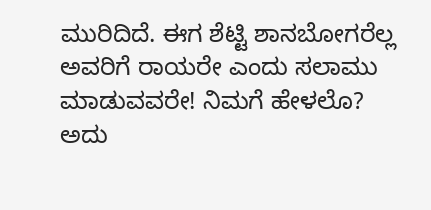ಮುರಿದಿದೆ. ಈಗ ಶೆಟ್ಟಿ ಶಾನಬೋಗರೆಲ್ಲ ಅವರಿಗೆ ರಾಯರೇ ಎಂದು ಸಲಾಮು ಮಾಡುವವರೇ! ನಿಮಗೆ ಹೇಳಲೊ? ಅದು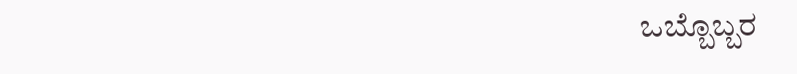ಒಬ್ಬೊಬ್ಬರ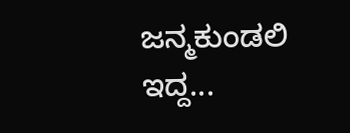ಜನ್ಮಕುಂಡಲಿ ಇದ್ದ...